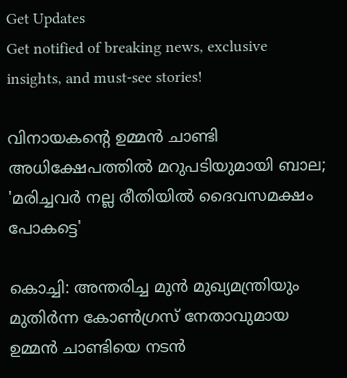Get Updates
Get notified of breaking news, exclusive insights, and must-see stories!

വിനായകന്റെ ഉമ്മന്‍ ചാണ്ടി അധിക്ഷേപത്തില്‍ മറുപടിയുമായി ബാല; 'മരിച്ചവര്‍ നല്ല രീതിയില്‍ ദൈവസമക്ഷം പോകട്ടെ'

കൊച്ചി: അന്തരിച്ച മുന്‍ മുഖ്യമന്ത്രിയും മുതിര്‍ന്ന കോണ്‍ഗ്രസ് നേതാവുമായ ഉമ്മന്‍ ചാണ്ടിയെ നടന്‍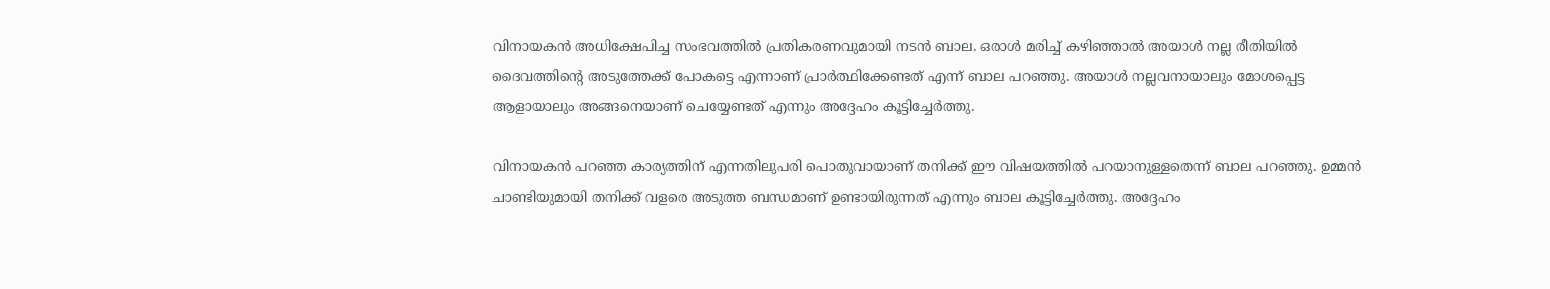വിനായകന്‍ അധിക്ഷേപിച്ച സംഭവത്തില്‍ പ്രതികരണവുമായി നടന്‍ ബാല. ഒരാള്‍ മരിച്ച് കഴിഞ്ഞാല്‍ അയാള്‍ നല്ല രീതിയില്‍ ദൈവത്തിന്റെ അടുത്തേക്ക് പോകട്ടെ എന്നാണ് പ്രാര്‍ത്ഥിക്കേണ്ടത് എന്ന് ബാല പറഞ്ഞു. അയാള്‍ നല്ലവനായാലും മോശപ്പെട്ട ആളായാലും അങ്ങനെയാണ് ചെയ്യേണ്ടത് എന്നും അദ്ദേഹം കൂട്ടിച്ചേര്‍ത്തു.

വിനായകന്‍ പറഞ്ഞ കാര്യത്തിന് എന്നതിലുപരി പൊതുവായാണ് തനിക്ക് ഈ വിഷയത്തില്‍ പറയാനുള്ളതെന്ന് ബാല പറഞ്ഞു. ഉമ്മന്‍ ചാണ്ടിയുമായി തനിക്ക് വളരെ അടുത്ത ബന്ധമാണ് ഉണ്ടായിരുന്നത് എന്നും ബാല കൂട്ടിച്ചേര്‍ത്തു. അദ്ദേഹം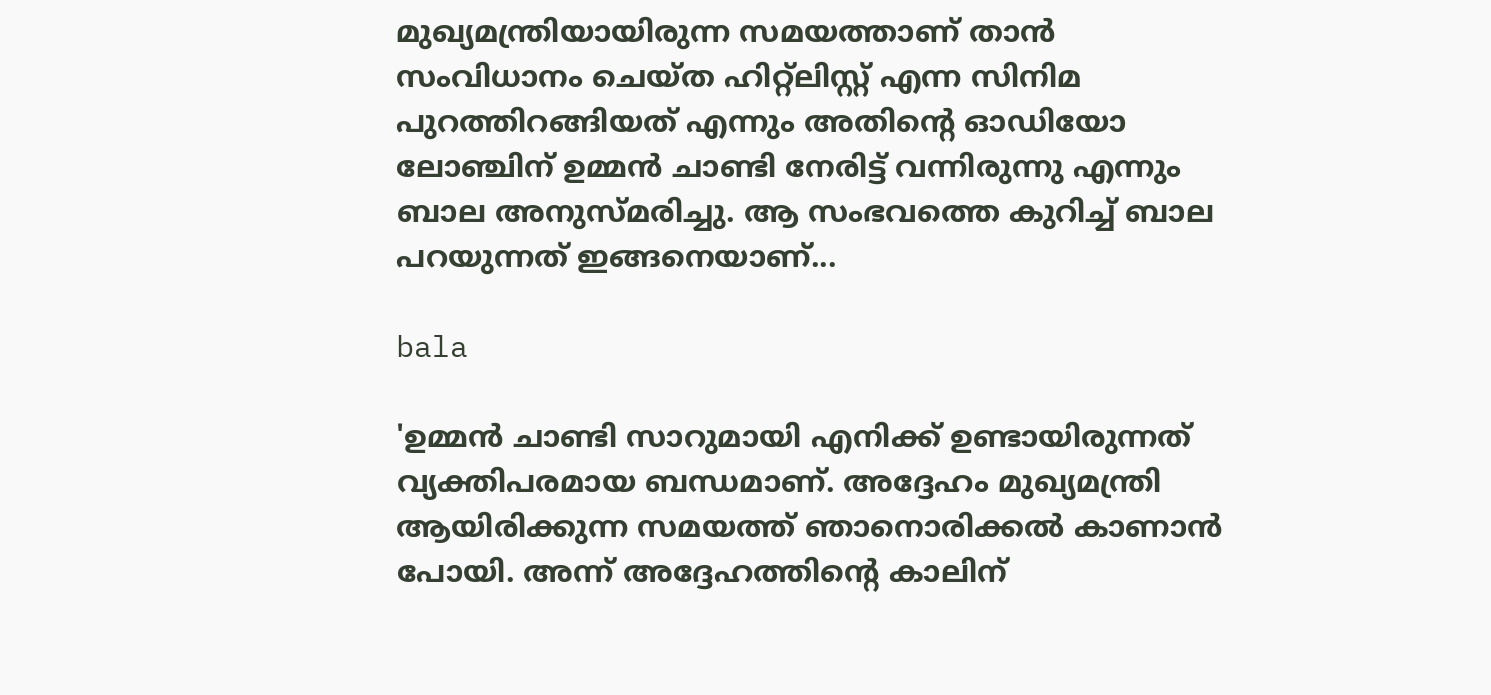മുഖ്യമന്ത്രിയായിരുന്ന സമയത്താണ് താന്‍ സംവിധാനം ചെയ്ത ഹിറ്റ്‌ലിസ്റ്റ് എന്ന സിനിമ പുറത്തിറങ്ങിയത് എന്നും അതിന്റെ ഓഡിയോ ലോഞ്ചിന് ഉമ്മന്‍ ചാണ്ടി നേരിട്ട് വന്നിരുന്നു എന്നും ബാല അനുസ്മരിച്ചു. ആ സംഭവത്തെ കുറിച്ച് ബാല പറയുന്നത് ഇങ്ങനെയാണ്...

bala

'ഉമ്മന്‍ ചാണ്ടി സാറുമായി എനിക്ക് ഉണ്ടായിരുന്നത് വ്യക്തിപരമായ ബന്ധമാണ്. അദ്ദേഹം മുഖ്യമന്ത്രി ആയിരിക്കുന്ന സമയത്ത് ഞാനൊരിക്കല്‍ കാണാന്‍ പോയി. അന്ന് അദ്ദേഹത്തിന്റെ കാലിന്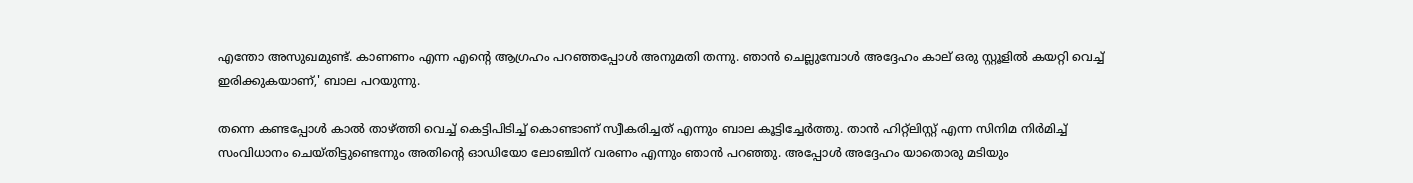എന്തോ അസുഖമുണ്ട്. കാണണം എന്ന എന്റെ ആഗ്രഹം പറഞ്ഞപ്പോള്‍ അനുമതി തന്നു. ഞാന്‍ ചെല്ലുമ്പോള്‍ അദ്ദേഹം കാല് ഒരു സ്റ്റൂളില്‍ കയറ്റി വെച്ച് ഇരിക്കുകയാണ്,' ബാല പറയുന്നു.

തന്നെ കണ്ടപ്പോള്‍ കാല്‍ താഴ്ത്തി വെച്ച് കെട്ടിപിടിച്ച് കൊണ്ടാണ് സ്വീകരിച്ചത് എന്നും ബാല കൂട്ടിച്ചേര്‍ത്തു. താന്‍ ഹിറ്റ്‌ലിസ്റ്റ് എന്ന സിനിമ നിര്‍മിച്ച് സംവിധാനം ചെയ്തിട്ടുണ്ടെന്നും അതിന്റെ ഓഡിയോ ലോഞ്ചിന് വരണം എന്നും ഞാന്‍ പറഞ്ഞു. അപ്പോള്‍ അദ്ദേഹം യാതൊരു മടിയും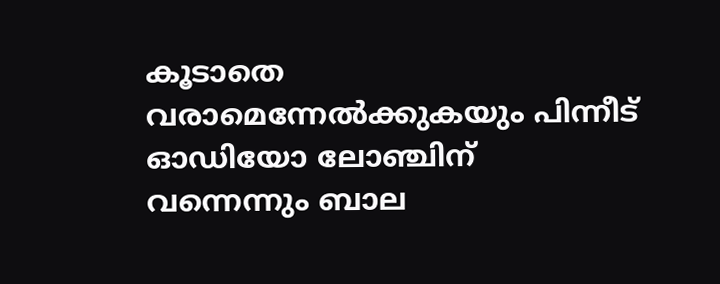കൂടാതെ വരാമെന്നേല്‍ക്കുകയും പിന്നീട് ഓഡിയോ ലോഞ്ചിന് വന്നെന്നും ബാല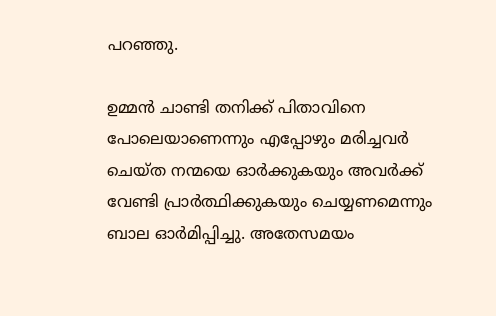പറഞ്ഞു.

ഉമ്മന്‍ ചാണ്ടി തനിക്ക് പിതാവിനെ പോലെയാണെന്നും എപ്പോഴും മരിച്ചവര്‍ ചെയ്ത നന്മയെ ഓര്‍ക്കുകയും അവര്‍ക്ക് വേണ്ടി പ്രാര്‍ത്ഥിക്കുകയും ചെയ്യണമെന്നും ബാല ഓര്‍മിപ്പിച്ചു. അതേസമയം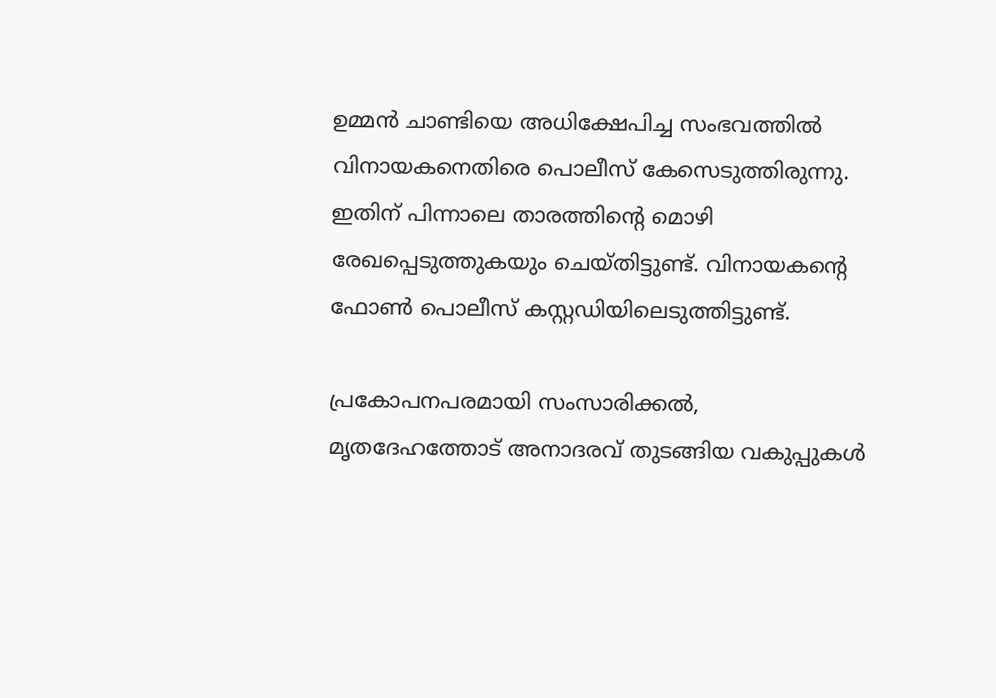ഉമ്മന്‍ ചാണ്ടിയെ അധിക്ഷേപിച്ച സംഭവത്തില്‍ വിനായകനെതിരെ പൊലീസ് കേസെടുത്തിരുന്നു. ഇതിന് പിന്നാലെ താരത്തിന്റെ മൊഴി രേഖപ്പെടുത്തുകയും ചെയ്തിട്ടുണ്ട്. വിനായകന്റെ ഫോണ്‍ പൊലീസ് കസ്റ്റഡിയിലെടുത്തിട്ടുണ്ട്.

പ്രകോപനപരമായി സംസാരിക്കല്‍, മൃതദേഹത്തോട് അനാദരവ് തുടങ്ങിയ വകുപ്പുകള്‍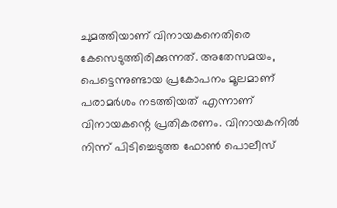ചുമത്തിയാണ് വിനായകനെതിരെ കേസെടുത്തിരിക്കുന്നത്. അതേസമയം, പെട്ടെന്നുണ്ടായ പ്രകോപനം മൂലമാണ് പരാമര്‍ശം നടത്തിയത് എന്നാണ് വിനായകന്റെ പ്രതികരണം. വിനായകനില്‍ നിന്ന് പിടിച്ചെടുത്ത ഫോണ്‍ പൊലീസ്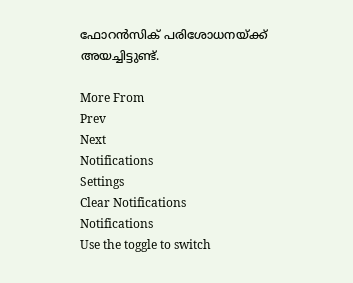ഫോറന്‍സിക് പരിശോധനയ്ക്ക് അയച്ചിട്ടുണ്ട്.

More From
Prev
Next
Notifications
Settings
Clear Notifications
Notifications
Use the toggle to switch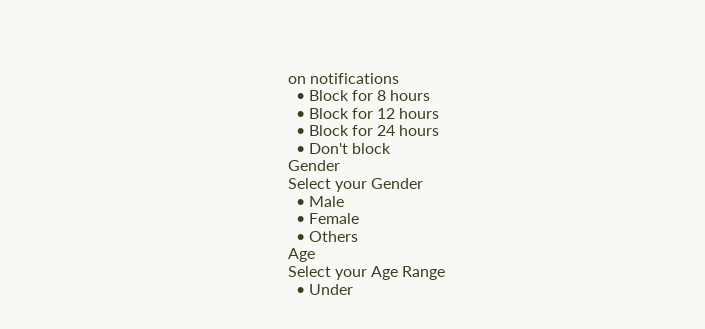on notifications
  • Block for 8 hours
  • Block for 12 hours
  • Block for 24 hours
  • Don't block
Gender
Select your Gender
  • Male
  • Female
  • Others
Age
Select your Age Range
  • Under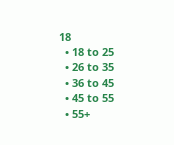18
  • 18 to 25
  • 26 to 35
  • 36 to 45
  • 45 to 55
  • 55+